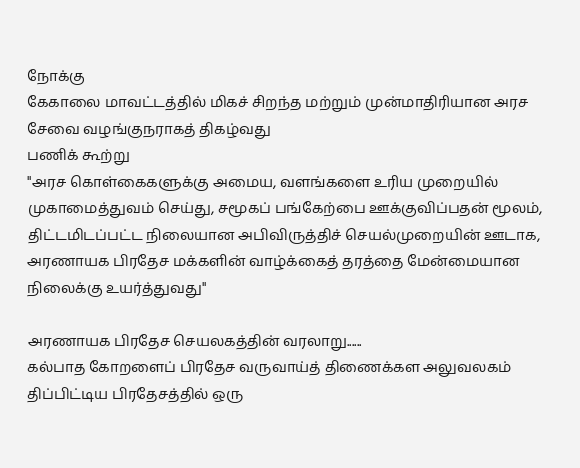நோக்கு
கேகாலை மாவட்டத்தில் மிகச் சிறந்த மற்றும் முன்மாதிரியான அரச சேவை வழங்குநராகத் திகழ்வது
பணிக் கூற்று
''அரச கொள்கைகளுக்கு அமைய, வளங்களை உரிய முறையில் முகாமைத்துவம் செய்து, சமூகப் பங்கேற்பை ஊக்குவிப்பதன் மூலம், திட்டமிடப்பட்ட நிலையான அபிவிருத்திச் செயல்முறையின் ஊடாக, அரணாயக பிரதேச மக்களின் வாழ்க்கைத் தரத்தை மேன்மையான நிலைக்கு உயர்த்துவது''

அரணாயக பிரதேச செயலகத்தின் வரலாறு......
கல்பாத கோறளைப் பிரதேச வருவாய்த் திணைக்கள அலுவலகம் திப்பிட்டிய பிரதேசத்தில் ஒரு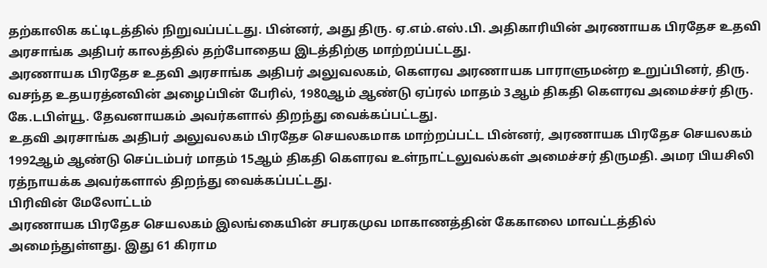தற்காலிக கட்டிடத்தில் நிறுவப்பட்டது. பின்னர், அது திரு. ஏ.எம்.எஸ்.பி. அதிகாரியின் அரணாயக பிரதேச உதவி அரசாங்க அதிபர் காலத்தில் தற்போதைய இடத்திற்கு மாற்றப்பட்டது.
அரணாயக பிரதேச உதவி அரசாங்க அதிபர் அலுவலகம், கௌரவ அரணாயக பாராளுமன்ற உறுப்பினர், திரு. வசந்த உதயரத்னவின் அழைப்பின் பேரில், 1980ஆம் ஆண்டு ஏப்ரல் மாதம் 3ஆம் திகதி கௌரவ அமைச்சர் திரு. கே.டபிள்யூ. தேவனாயகம் அவர்களால் திறந்து வைக்கப்பட்டது.
உதவி அரசாங்க அதிபர் அலுவலகம் பிரதேச செயலகமாக மாற்றப்பட்ட பின்னர், அரணாயக பிரதேச செயலகம் 1992ஆம் ஆண்டு செப்டம்பர் மாதம் 15ஆம் திகதி கௌரவ உள்நாட்டலுவல்கள் அமைச்சர் திருமதி. அமர பியசிலி ரத்நாயக்க அவர்களால் திறந்து வைக்கப்பட்டது.
பிரிவின் மேலோட்டம்
அரணாயக பிரதேச செயலகம் இலங்கையின் சபரகமுவ மாகாணத்தின் கேகாலை மாவட்டத்தில் அமைந்துள்ளது. இது 61 கிராம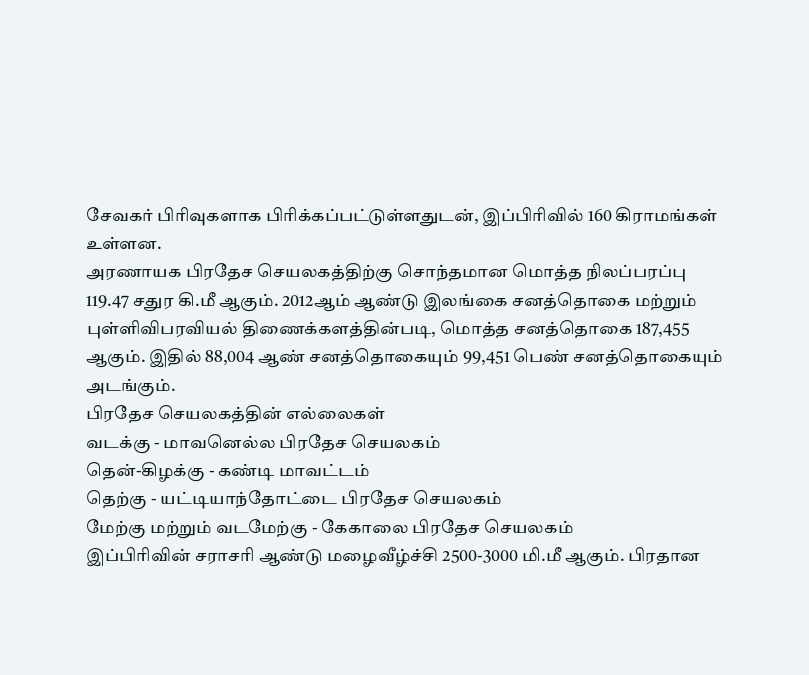சேவகர் பிரிவுகளாக பிரிக்கப்பட்டுள்ளதுடன், இப்பிரிவில் 160 கிராமங்கள் உள்ளன.
அரணாயக பிரதேச செயலகத்திற்கு சொந்தமான மொத்த நிலப்பரப்பு 119.47 சதுர கி.மீ ஆகும். 2012ஆம் ஆண்டு இலங்கை சனத்தொகை மற்றும் புள்ளிவிபரவியல் திணைக்களத்தின்படி, மொத்த சனத்தொகை 187,455 ஆகும். இதில் 88,004 ஆண் சனத்தொகையும் 99,451 பெண் சனத்தொகையும் அடங்கும்.
பிரதேச செயலகத்தின் எல்லைகள்
வடக்கு - மாவனெல்ல பிரதேச செயலகம்
தென்-கிழக்கு - கண்டி மாவட்டம்
தெற்கு - யட்டியாந்தோட்டை பிரதேச செயலகம்
மேற்கு மற்றும் வடமேற்கு - கேகாலை பிரதேச செயலகம்
இப்பிரிவின் சராசரி ஆண்டு மழைவீழ்ச்சி 2500-3000 மி.மீ ஆகும். பிரதான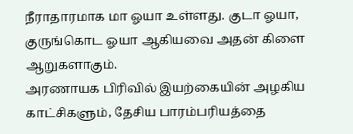நீராதாரமாக மா ஓயா உள்ளது. குடா ஓயா, குருங்கொட ஓயா ஆகியவை அதன் கிளை ஆறுகளாகும்.
அரணாயக பிரிவில் இயற்கையின் அழகிய காட்சிகளும், தேசிய பாரம்பரியத்தை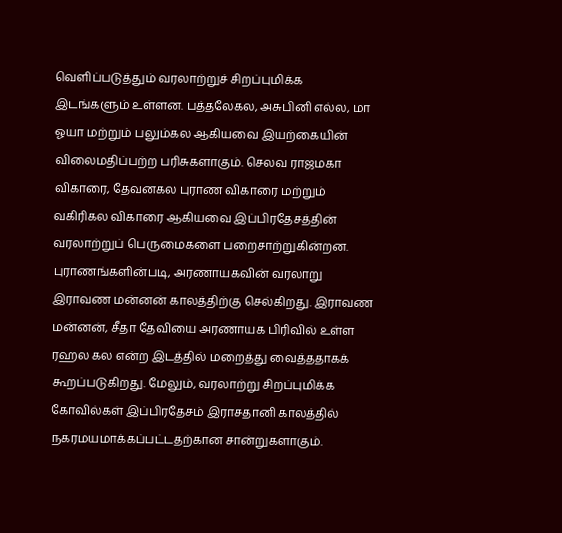வெளிப்படுத்தும் வரலாற்றுச் சிறப்புமிக்க இடங்களும் உள்ளன. பத்தலேகல, அசுபினி எல்ல, மா ஓயா மற்றும் பலும்கல ஆகியவை இயற்கையின் விலைமதிப்பற்ற பரிசுகளாகும். செலவ ராஜமகா விகாரை, தேவனகல புராண விகாரை மற்றும் வகிரிகல விகாரை ஆகியவை இப்பிரதேசத்தின் வரலாற்றுப் பெருமைகளை பறைசாற்றுகின்றன. புராணங்களின்படி, அரணாயகவின் வரலாறு இராவண மன்னன் காலத்திற்கு செல்கிறது. இராவண மன்னன், சீதா தேவியை அரணாயக பிரிவில் உள்ள ரஹல கல என்ற இடத்தில் மறைத்து வைத்ததாகக் கூறப்படுகிறது. மேலும், வரலாற்று சிறப்புமிக்க கோவில்கள் இப்பிரதேசம் இராசதானி காலத்தில் நகரமயமாக்கப்பட்டதற்கான சான்றுகளாகும்.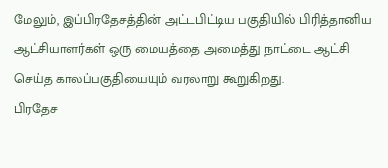மேலும், இப்பிரதேசத்தின் அட்டபிட்டிய பகுதியில் பிரித்தானிய ஆட்சியாளர்கள் ஒரு மையத்தை அமைத்து நாட்டை ஆட்சி செய்த காலப்பகுதியையும் வரலாறு கூறுகிறது.
பிரதேச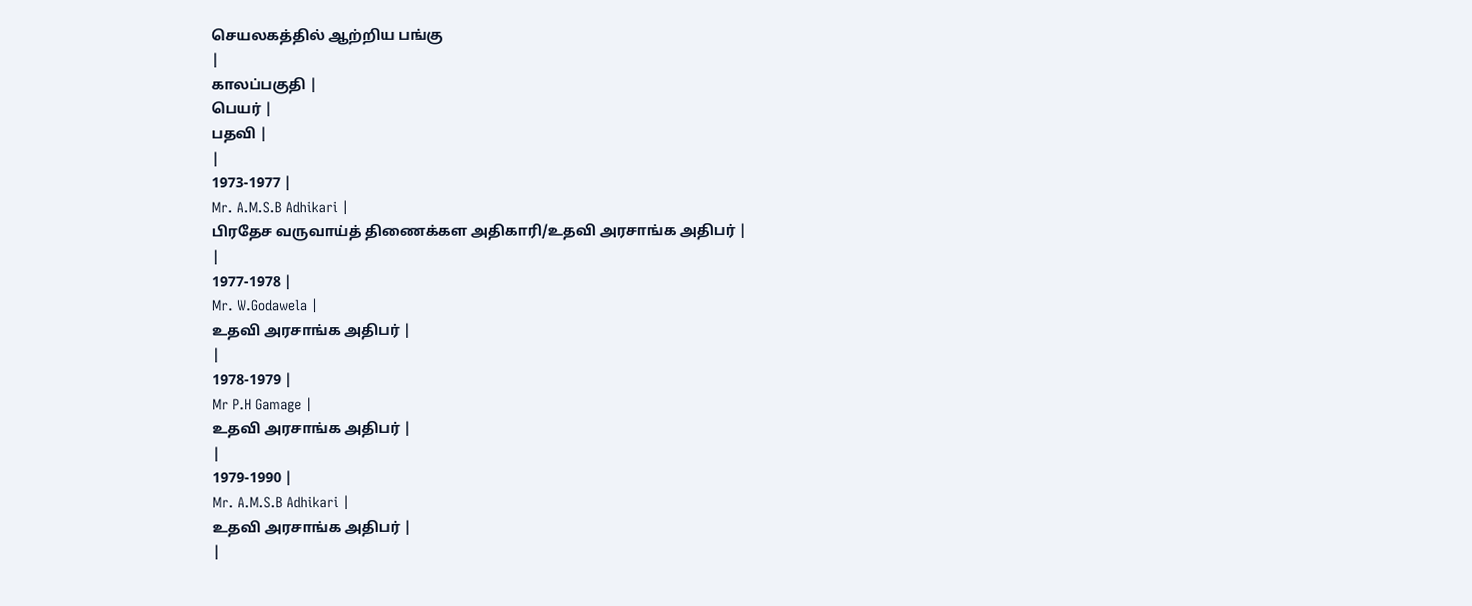செயலகத்தில் ஆற்றிய பங்கு
|
காலப்பகுதி |
பெயர் |
பதவி |
|
1973-1977 |
Mr. A.M.S.B Adhikari |
பிரதேச வருவாய்த் திணைக்கள அதிகாரி/உதவி அரசாங்க அதிபர் |
|
1977-1978 |
Mr. W.Godawela |
உதவி அரசாங்க அதிபர் |
|
1978-1979 |
Mr P.H Gamage |
உதவி அரசாங்க அதிபர் |
|
1979-1990 |
Mr. A.M.S.B Adhikari |
உதவி அரசாங்க அதிபர் |
|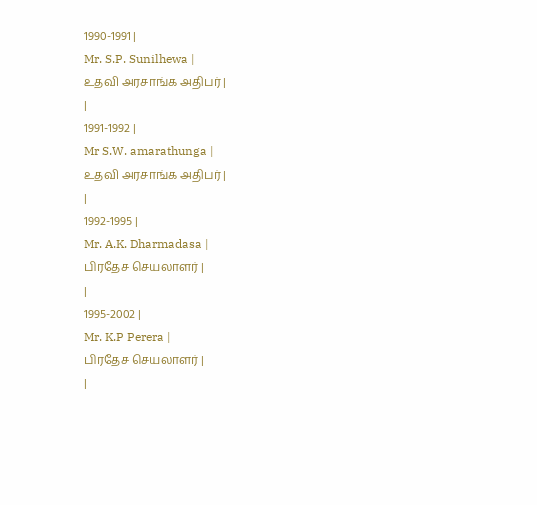1990-1991 |
Mr. S.P. Sunilhewa |
உதவி அரசாங்க அதிபர் |
|
1991-1992 |
Mr S.W. amarathunga |
உதவி அரசாங்க அதிபர் |
|
1992-1995 |
Mr. A.K. Dharmadasa |
பிரதேச செயலாளர் |
|
1995-2002 |
Mr. K.P Perera |
பிரதேச செயலாளர் |
|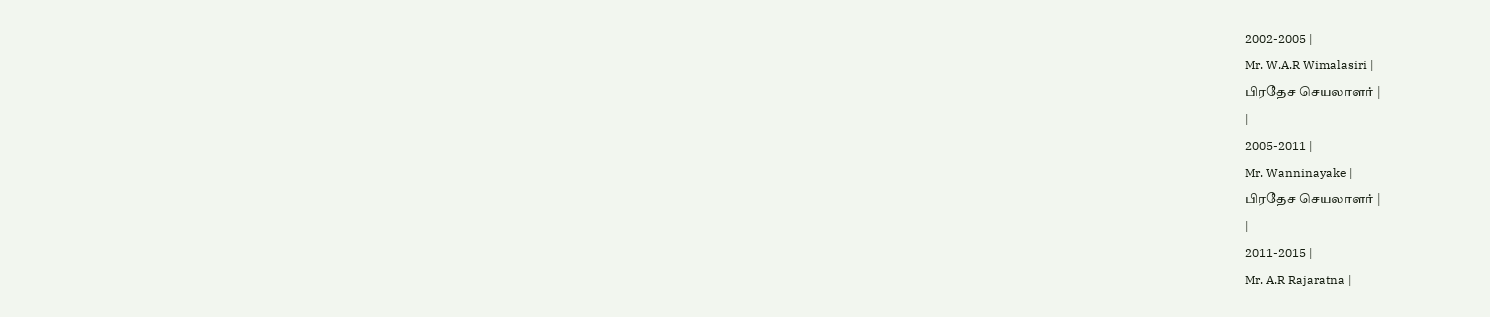2002-2005 |
Mr. W.A.R Wimalasiri |
பிரதேச செயலாளர் |
|
2005-2011 |
Mr. Wanninayake |
பிரதேச செயலாளர் |
|
2011-2015 |
Mr. A.R Rajaratna |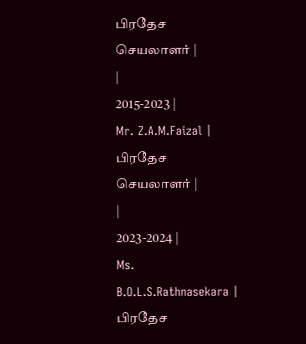பிரதேச செயலாளர் |
|
2015-2023 |
Mr. Z.A.M.Faizal |
பிரதேச செயலாளர் |
|
2023-2024 |
Ms. B.O.L.S.Rathnasekara |
பிரதேச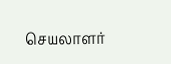செயலாளர்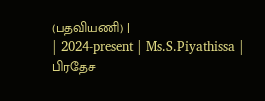(பதவியணி) |
| 2024-present | Ms.S.Piyathissa |
பிரதேச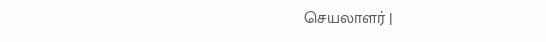செயலாளர் |